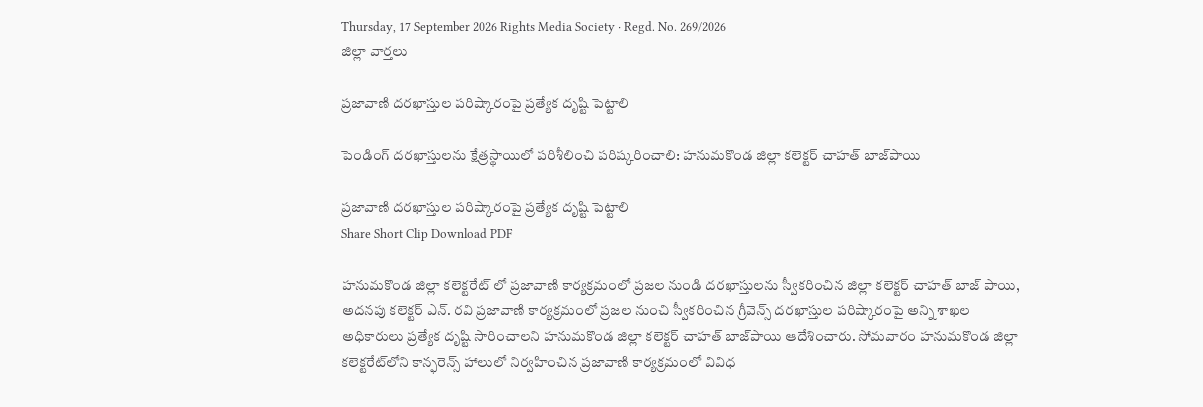Thursday, 17 September 2026 Rights Media Society · Regd. No. 269/2026
జిల్లా వార్తలు

ప్రజావాణి దరఖాస్తుల పరిష్కారంపై ప్రత్యేక దృష్టి పెట్టాలి

పెండింగ్‌ దరఖాస్తులను క్షేత్రస్థాయిలో పరిశీలించి పరిష్కరించాలి: హనుమకొండ జిల్లా కలెక్టర్‌ చాహత్‌ బాజ్‌పాయి

ప్రజావాణి దరఖాస్తుల పరిష్కారంపై ప్రత్యేక దృష్టి పెట్టాలి
Share Short Clip Download PDF

హనుమకొండ జిల్లా కలెక్టరేట్ లో ప్రజావాణి కార్యక్రమంలో ప్రజల నుండి దరఖాస్తులను స్వీకరించిన జిల్లా కలెక్టర్ చాహత్ బాజ్ పాయి, అదనపు కలెక్టర్ ఎన్. రవి ప్రజావాణి కార్యక్రమంలో ప్రజల నుంచి స్వీకరించిన గ్రీవెన్స్‌ దరఖాస్తుల పరిష్కారంపై అన్ని శాఖల అధికారులు ప్రత్యేక దృష్టి సారించాలని హనుమకొండ జిల్లా కలెక్టర్‌ చాహత్‌ బాజ్‌పాయి ఆదేశించారు. సోమవారం హనుమకొండ జిల్లా కలెక్టరేట్‌లోని కాన్ఫరెన్స్ హాలులో నిర్వహించిన ప్రజావాణి కార్యక్రమంలో వివిధ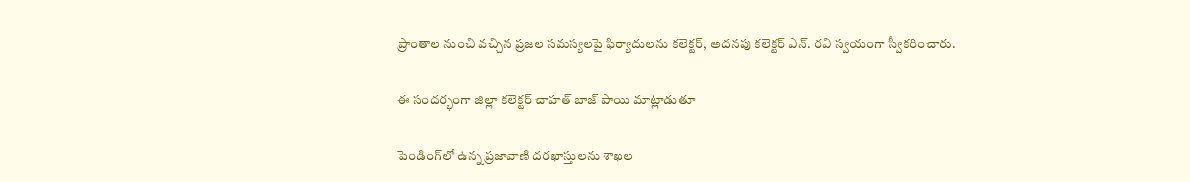ప్రాంతాల నుంచి వచ్చిన ప్రజల సమస్యలపై ఫిర్యాదులను కలెక్టర్‌, అదనపు కలెక్టర్ ఎన్. రవి స్వయంగా స్వీకరించారు.

ఈ సందర్భంగా జిల్లా కలెక్టర్ చాహత్ బాజ్ పాయి మాట్లాడుతూ

పెండింగ్‌లో ఉన్న ప్రజావాణి దరఖాస్తులను శాఖల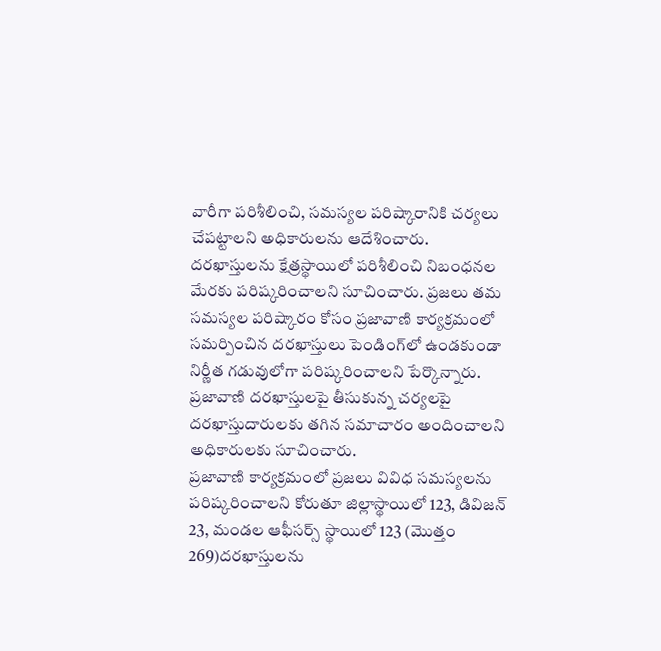వారీగా పరిశీలించి, సమస్యల పరిష్కారానికి చర్యలు చేపట్టాలని అధికారులను ఆదేశించారు. దరఖాస్తులను క్షేత్రస్థాయిలో పరిశీలించి నిబంధనల మేరకు పరిష్కరించాలని సూచించారు. ప్రజలు తమ సమస్యల పరిష్కారం కోసం ప్రజావాణి కార్యక్రమంలో సమర్పించిన దరఖాస్తులు పెండింగ్‌లో ఉండకుండా నిర్ణీత గడువులోగా పరిష్కరించాలని పేర్కొన్నారు. ప్రజావాణి దరఖాస్తులపై తీసుకున్న చర్యలపై దరఖాస్తుదారులకు తగిన సమాచారం అందించాలని అధికారులకు సూచించారు.
ప్రజావాణి కార్యక్రమంలో ప్రజలు వివిధ సమస్యలను పరిష్కరించాలని కోరుతూ జిల్లాస్థాయిలో 123, డివిజన్ 23, మండల ఆఫీసర్స్ స్థాయిలో 123 (మొత్తం 269)దరఖాస్తులను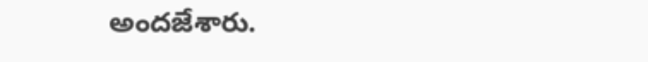అందజేశారు.